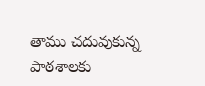తాము చదువుకున్న పాఠశాలకు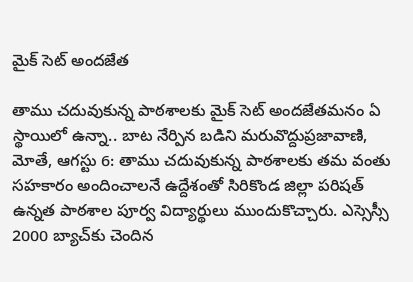మైక్‌ సెట్‌ అందజేత

తాము చదువుకున్న పాఠశాలకు మైక్‌ సెట్‌ అందజేతమనం ఏ స్థాయిలో ఉన్నా.. బాట నేర్పిన బడిని మరువొద్దుప్రజావాణి, మోతే, ఆగస్టు 6: తాము చదువుకున్న పాఠశాలకు తమ వంతు సహకారం అందించాలనే ఉద్దేశంతో సిరికొండ జిల్లా పరిషత్ ఉన్నత పాఠశాల పూర్వ విద్యార్థులు ముందుకొచ్చారు. ఎస్సెస్సీ 2000 బ్యాచ్‌కు చెందిన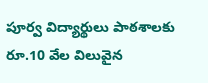పూర్వ విద్యార్థులు పాఠశాలకు రూ.10 వేల విలువైన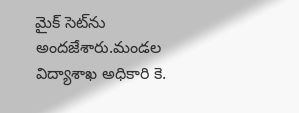మైక్‌ సెట్‌ను అందజేశారు.మండల విద్యాశాఖ అధికారి కె.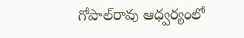గోపాల్‌రావు ఆధ్వర్యంలో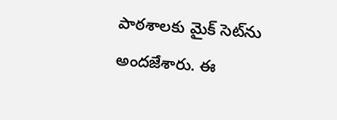పాఠశాలకు మైక్‌ సెట్‌ను అందజేశారు. ఈ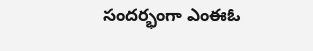సందర్భంగా ఎంఈఓ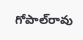గోపాల్‌రావు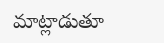మాట్లాడుతూ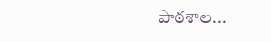పాఠశాల...